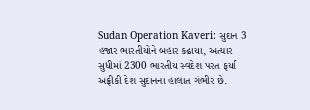Sudan Operation Kaveri: સુદાન 3 હજાર ભારતીયોને બહાર કઢાયા, અત્યાર સુધીમાં 2300 ભારતીય સ્વદેશ પરત ફર્યા
અફ્રીકી દેશ સુદાનના હાલાત ગંભીર છે.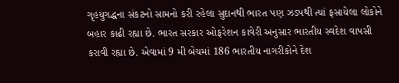ગૃહયુગદ્ધના સંકટનો સામનો કરી રહેલા સુદાનથી ભારત પણ ઝડપથી ત્યાં ફસાયેલા લોકોને બહાર કાઢી રહ્યા છે. ભારત સરકાર ઓફરેશન કાવેરી અનુસાર ભારતીય સ્વદેશ વાપસી કરાવી રહ્યા છે. એવામાં 9 મી બેચમાં 186 ભારતીય નાગરીકોને દેશ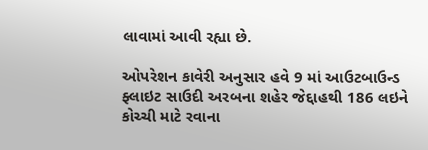લાવામાં આવી રહ્યા છે.

ઓપરેશન કાવેરી અનુસાર હવે 9 માં આઉટબાઉન્ડ ફ્લાઇટ સાઉદી અરબના શહેર જેદ્દાહથી 186 લઇને કોચ્ચી માટે રવાના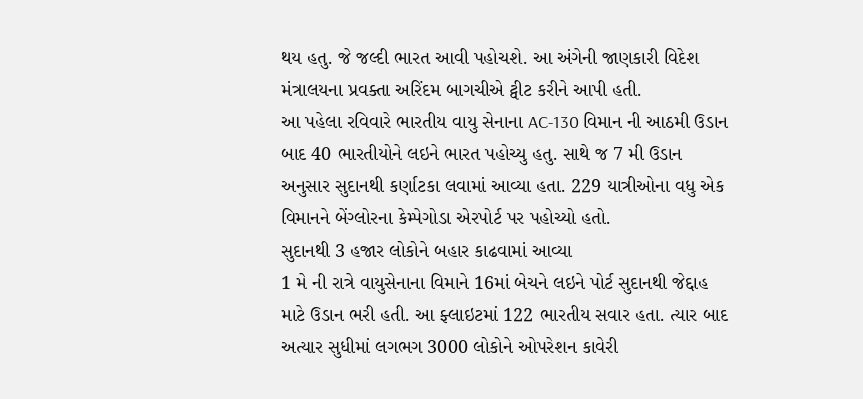થય હતુ. જે જલ્દી ભારત આવી પહોચશે. આ અંગેની જાણકારી વિદેશ મંત્રાલયના પ્રવક્તા અરિંદમ બાગચીએ ટ્વીટ કરીને આપી હતી.
આ પહેલા રવિવારે ભારતીય વાયુ સેનાના AC-130 વિમાન ની આઠમી ઉડાન બાદ 40 ભારતીયોને લઇને ભારત પહોચ્યુ હતુ. સાથે જ 7 મી ઉડાન અનુસાર સુદાનથી કર્ણાટકા લવામાં આવ્યા હતા. 229 યાત્રીઓના વધુ એક વિમાનને બેંગ્લોરના કેમ્પેગોડા એરપોર્ટ પર પહોચ્યો હતો.
સુદાનથી 3 હજાર લોકોને બહાર કાઢવામાં આવ્યા
1 મે ની રાત્રે વાયુસેનાના વિમાને 16માં બેચને લઇને પોર્ટ સુદાનથી જેદ્દાહ માટે ઉડાન ભરી હતી. આ ફ્લાઇટમાં 122 ભારતીય સવાર હતા. ત્યાર બાદ અત્યાર સુધીમાં લગભગ 3000 લોકોને ઓપરેશન કાવેરી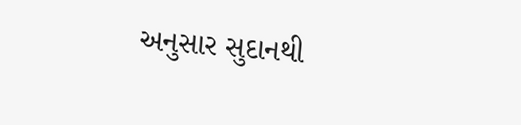અનુસાર સુદાનથી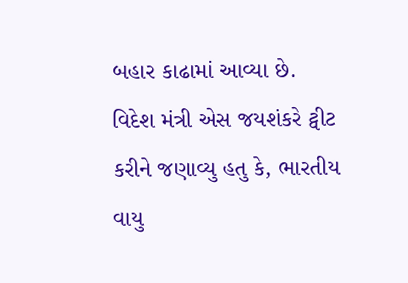બહાર કાઢામાં આવ્યા છે.
વિદેશ મંત્રી એસ જયશંકરે ટ્વીટ કરીને જણાવ્યુ હતુ કે, ભારતીય વાયુ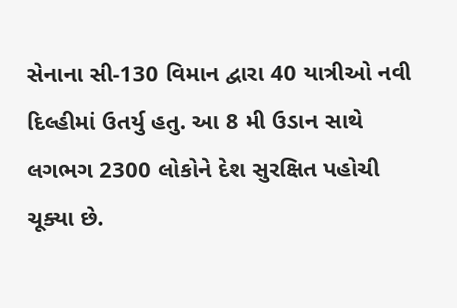સેનાના સી-130 વિમાન દ્વારા 40 યાત્રીઓ નવી દિલ્હીમાં ઉતર્યુ હતુ. આ 8 મી ઉડાન સાથે લગભગ 2300 લોકોને દેશ સુરક્ષિત પહોચી ચૂક્યા છે.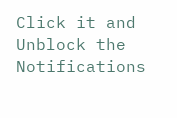Click it and Unblock the Notifications